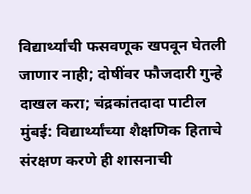विद्यार्थ्यांची फसवणूक खपवून घेतली जाणार नाही; दोषींवर फौजदारी गुन्हे दाखल करा; चंद्रकांतदादा पाटील
मुंबई: विद्यार्थ्यांच्या शैक्षणिक हिताचे संरक्षण करणे ही शासनाची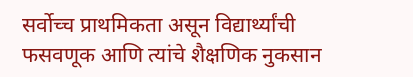सर्वोच्च प्राथमिकता असून विद्यार्थ्यांची फसवणूक आणि त्यांचे शैक्षणिक नुकसान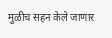मुळीच सहन केले जाणार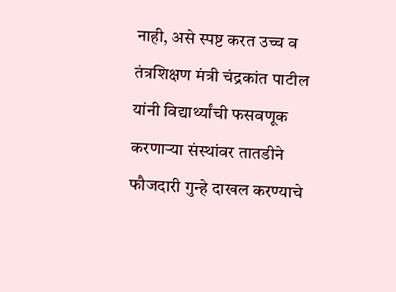नाही, असे स्पष्ट करत उच्च व तंत्रशिक्षण मंत्री चंद्रकांत पाटील यांनी विद्यार्थ्यांची फसवणूक करणाऱ्या संस्थांवर तातडीने फौजदारी गुन्हे दाखल करण्याचे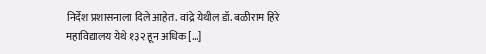निर्देश प्रशासनाला दिले आहेत. वांद्रे येथील डॉ. बळीराम हिरे महाविद्यालय येथे १३२ हून अधिक […]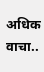अधिक वाचा..